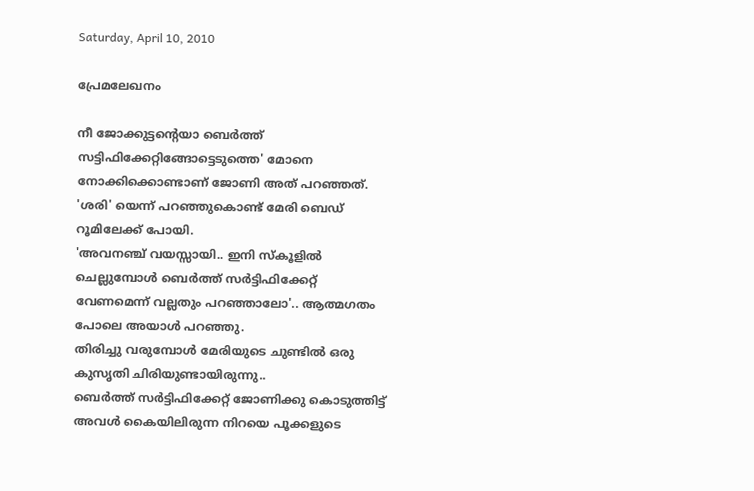Saturday, April 10, 2010

പ്രേമലേഖനം

നീ ജോക്കുട്ടന്റെയാ ബെര്‍ത്ത്‌ സട്ടിഫിക്കേറ്റിങ്ങോട്ടെടുത്തെ' മോനെ നോക്കിക്കൊണ്ടാണ്‌ ജോണി അത്‌ പറഞ്ഞത്‌.
'ശരി' യെന്ന് പറഞ്ഞുകൊണ്ട്‌ മേരി ബെഡ്‌ റൂമിലേക്ക്‌ പോയി.
'അവനഞ്ച്‌ വയസ്സായി.. ഇനി സ്കൂളിൽ ചെല്ലുമ്പോൾ ബെർത്ത്‌ സർട്ടിഫിക്കേറ്റ്‌ വേണമെന്ന് വല്ലതും പറഞ്ഞാലോ'.. ആത്മഗതം പോലെ അയാൾ പറഞ്ഞു.
തിരിച്ചു വരുമ്പോൾ മേരിയുടെ ചുണ്ടിൽ ഒരു കുസൃതി ചിരിയുണ്ടായിരുന്നു..
ബെർത്ത്‌ സർട്ടിഫിക്കേറ്റ്‌ ജോണിക്കു കൊടുത്തിട്ട്‌ അവൾ കൈയിലിരുന്ന നിറയെ പൂക്കളുടെ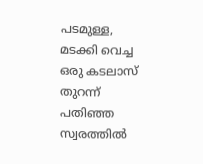പടമുള്ള, മടക്കി വെച്ച ഒരു കടലാസ്‌ തുറന്ന് പതിഞ്ഞ സ്വരത്തിൽ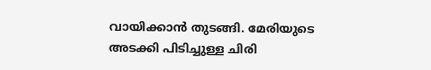വായിക്കാൻ തുടങ്ങി. മേരിയുടെ അടക്കി പിടിച്ചുള്ള ചിരി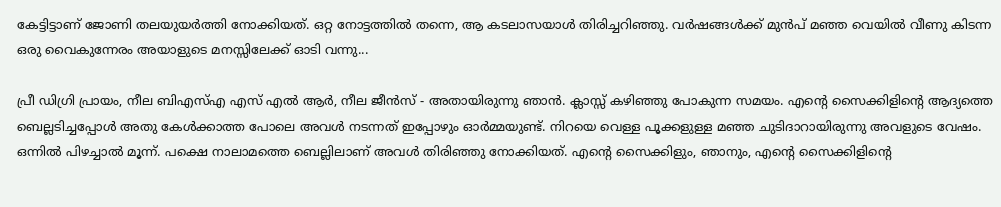കേട്ടിട്ടാണ്‌ ജോണി തലയുയർത്തി നോക്കിയത്‌. ഒറ്റ നോട്ടത്തിൽ തന്നെ, ആ കടലാസയാൾ തിരിച്ചറിഞ്ഞു. വർഷങ്ങൾക്ക്‌ മുൻപ്‌ മഞ്ഞ വെയിൽ വീണു കിടന്ന ഒരു വൈകുന്നേരം അയാളുടെ മനസ്സിലേക്ക്‌ ഓടി വന്നു...

പ്രീ ഡിഗ്രി പ്രായം, നീല ബിഎസ്‌എ എസ്‌ എൽ ആർ, നീല ജീൻസ്‌ - അതായിരുന്നു ഞാൻ. ക്ലാസ്സ്‌ കഴിഞ്ഞു പോകുന്ന സമയം. എന്റെ സൈക്കിളിന്റെ ആദ്യത്തെ ബെല്ലടിച്ചപ്പോൾ അതു കേൾക്കാത്ത പോലെ അവൾ നടന്നത്‌ ഇപ്പോഴും ഓർമ്മയുണ്ട്‌. നിറയെ വെള്ള പൂക്കളുള്ള മഞ്ഞ ചുടിദാറായിരുന്നു അവളുടെ വേഷം. ഒന്നിൽ പിഴച്ചാൽ മൂന്ന്. പക്ഷെ നാലാമത്തെ ബെല്ലിലാണ്‌ അവൾ തിരിഞ്ഞു നോക്കിയത്‌. എന്റെ സൈക്കിളും, ഞാനും, എന്റെ സൈക്കിളിന്റെ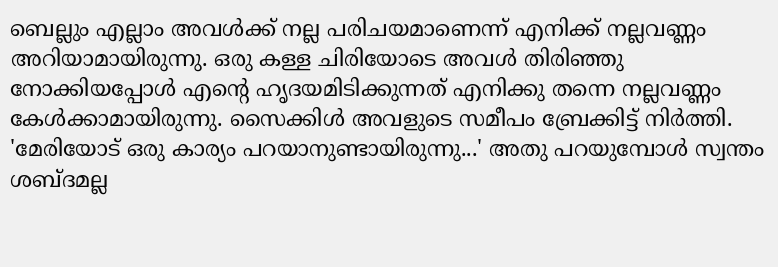ബെല്ലും എല്ലാം അവൾക്ക്‌ നല്ല പരിചയമാണെന്ന് എനിക്ക്‌ നല്ലവണ്ണം അറിയാമായിരുന്നു. ഒരു കള്ള ചിരിയോടെ അവൾ തിരിഞ്ഞു നോക്കിയപ്പോൾ എന്റെ ഹൃദയമിടിക്കുന്നത്‌ എനിക്കു തന്നെ നല്ലവണ്ണം കേൾക്കാമായിരുന്നു. സൈക്കിൾ അവളുടെ സമീപം ബ്രേക്കിട്ട്‌ നിർത്തി.
'മേരിയോട്‌ ഒരു കാര്യം പറയാനുണ്ടായിരുന്നു...' അതു പറയുമ്പോൾ സ്വന്തം ശബ്ദമല്ല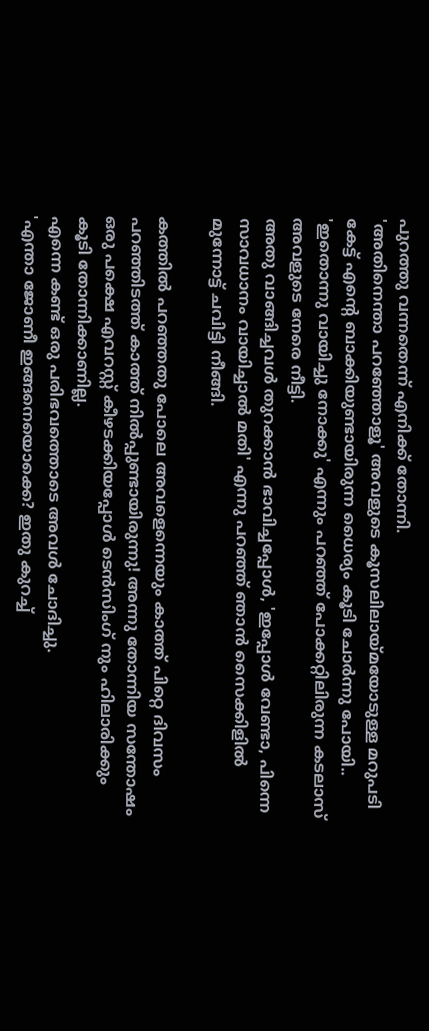പുറത്തു വന്നതെന്ന് എനിക്ക്‌ തോന്നി.
'അതിനെന്താ പറഞ്ഞോളൂ' അവളുടെ കൂസലിലായ്മയോടുള്ള മറുപടി കേട്ട്‌ എന്റെ ബാക്കിയുണ്ടായിരുന്ന ധൈര്യം കൂടി ചോർന്നു പോയി..
'ഇതൊന്നു വായിച്ചു നോക്കു' എന്നും പറഞ്ഞ്‌ പോക്കറ്റിലിരുന്ന കടലാസ്‌ അവളുടെ നേരെ നീട്ടി.
അതു വാങ്ങിച്ചവൾ തുറക്കാൻ ഭാവിച്ചപ്പോൾ, 'ഇപ്പോൾ വേണ്ടാ, പിന്നെ സാവധാനം വായിച്ചാൽ മതി' എന്നു പറഞ്ഞ്‌ ഞാൻ സൈക്കിളിൽ മുന്നോട്ട്‌ ചവിട്ടി നീങ്ങി.

കത്തിൽ പറഞ്ഞതു പോലെ അവളെന്നെയും കാത്ത്‌ പിറ്റെ ദിവസം പറഞ്ഞിടത്ത്‌ കാത്ത്‌ നിൽപ്പുണ്ടായിരുന്നു! അന്നു തോന്നിയ സന്തോഷം ഒരു പക്ഷെ എവറസ്റ്റ്‌ കീഴടക്കിയപ്പോൾ ടെൻസിംഗ്‌ നും ഹിലാരിക്കും കൂടി തോന്നിക്കാണില്ല.
എന്നെ കണ്ട്‌ ഒരു പരിഭവത്തൊടെ അവൾ ചോദിച്ചു.
'എന്താ ജോണീ ഇങ്ങനെയൊക്കെ? ഇതു കുറച്ച്‌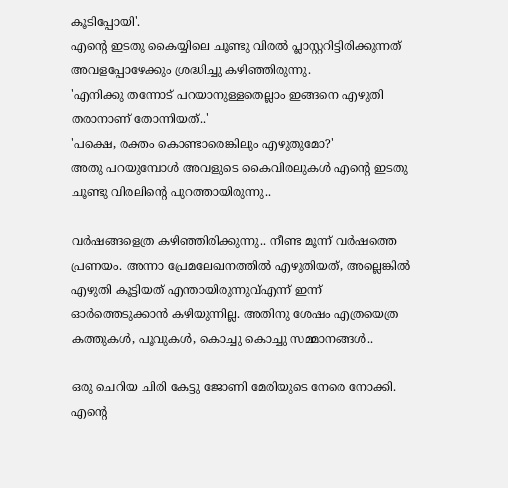കൂടിപ്പോയി'.
എന്റെ ഇടതു കൈയ്യിലെ ചൂണ്ടു വിരൽ പ്ലാസ്റ്ററിട്ടിരിക്കുന്നത്‌ അവളപ്പോഴേക്കും ശ്രദ്ധിച്ചു കഴിഞ്ഞിരുന്നു.
'എനിക്കു തന്നോട്‌ പറയാനുള്ളതെല്ലാം ഇങ്ങനെ എഴുതി തരാനാണ്‌ തോന്നിയത്‌..'
'പക്ഷെ, രക്തം കൊണ്ടാരെങ്കിലും എഴുതുമോ?'
അതു പറയുമ്പോൾ അവളുടെ കൈവിരലുകൾ എന്റെ ഇടതു ചൂണ്ടു വിരലിന്റെ പുറത്തായിരുന്നു..

വർഷങ്ങളെത്ര കഴിഞ്ഞിരിക്കുന്നു.. നീണ്ട മൂന്ന് വർഷത്തെ പ്രണയം. അന്നാ പ്രേമലേഖനത്തിൽ എഴുതിയത്‌, അല്ലെങ്കിൽ എഴുതി കൂട്ടിയത്‌ എന്തായിരുന്നുവ്‌എന്ന് ഇന്ന് ഓർത്തെടുക്കാൻ കഴിയുന്നില്ല. അതിനു ശേഷം എത്രയെത്ര കത്തുകൾ, പൂവുകൾ, കൊച്ചു കൊച്ചു സമ്മാനങ്ങൾ..

ഒരു ചെറിയ ചിരി കേട്ടു ജോണി മേരിയുടെ നേരെ നോക്കി.
എന്റെ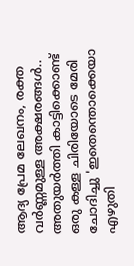ആദ്യ പ്രേമ ലേഖനം, രക്ത വർണ്ണമുള്ള അക്ഷരങ്ങൾ.. അതുയർത്തി കാട്ടിക്കൊണ്ട്‌ ഒരു കള്ള ചിരിയോടെ മേരി ചോദിച്ചു 'ഇതെന്തൊക്കെയാ എഴുതി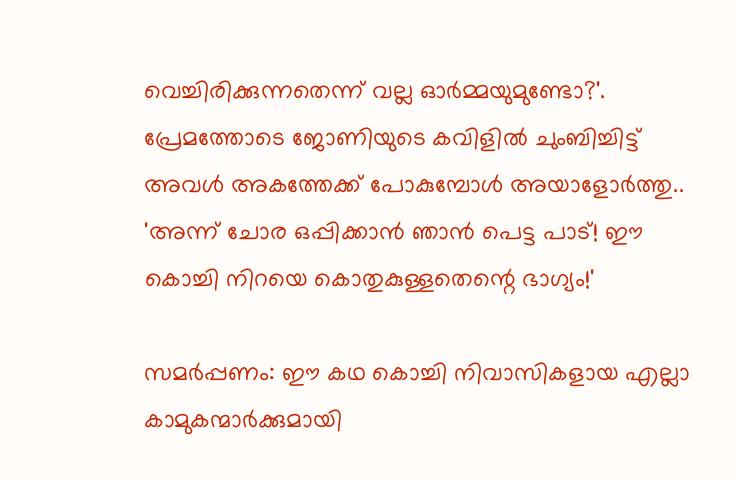വെച്ചിരിക്കുന്നതെന്ന് വല്ല ഓർമ്മയുമുണ്ടോ?'.
പ്രേമത്തോടെ ജോണിയുടെ കവിളിൽ ചുംബിച്ചിട്ട്‌ അവൾ അകത്തേക്ക്‌ പോകുമ്പോൾ അയാളോർത്തു..
'അന്ന് ചോര ഒപ്പിക്കാൻ ഞാൻ പെട്ട പാട്‌! ഈ കൊച്ചി നിറയെ കൊതുകുള്ളതെന്റെ ഭാഗ്യം!'

സമർപ്പണം: ഈ കഥ കൊച്ചി നിവാസികളായ എല്ലാ കാമുകന്മാർക്കുമായി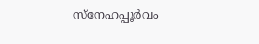സ്നേഹപ്പൂർവം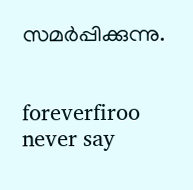സമർപ്പിക്കുന്നു.


foreverfiroo
never say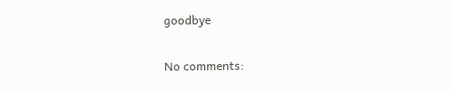goodbye

No comments: